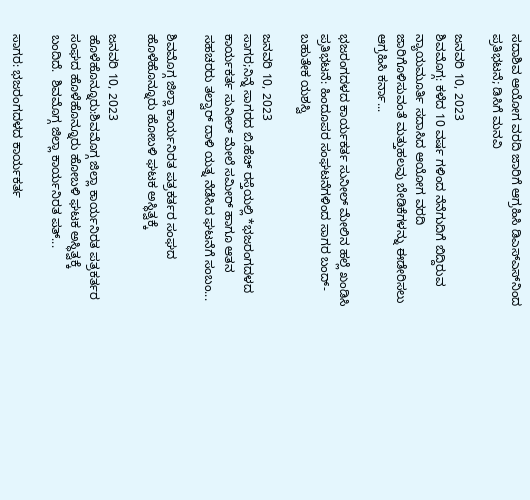ಸದಾಶಿವ ಆಯೋಗ ವರದಿ ಜಾರಿಗೆ ಆಗ್ರಹಿಸಿ ಡಿಎಸ್‌ಎಸ್‌ನಿಂದ ಪ್ರತಿಭಟನೆ; ಡಿಸಿಗೆ ಮನವಿ

ಜನವರಿ 10, 2023
ಶಿವಮೊಗ್ಗ: ಕಳೆದ 10 ವರ್ಷ ಗಳಿಂದ ನೆನೆಗುದಿಗೆ ಬಿದ್ದಿರುವ ನ್ಯಾಯಮೂರ್ತಿ ಸದಾಸಿದ ಆಯೋಗ ವರದಿ ಜಾರಿಗೊಳಿಸುವಂತೆ ಮತ್ತುಹಲವು ಬೇಡಿಕೆಗಳನ್ನು ಈಡೇರಿಸಲು ಆಗ್ರಹಿಸಿ ಕರ್ನಾ...

ಭಜರಂಗದಳದ ಕಾರ್ಯಕರ್ತ ಸುನೀಲ್ ಮೇಲಿನ ಹಲ್ಲೆ ಖಂಡಿಸಿ ಪ್ರತಿಭಟನೆ: ಹಿಂದೂಪರ ಸಂಘಟನೆಗಳಿಂದ ಸಾಗರ ಬಂದ್- ಬಹುತೇಕ ಯಶಸ್ವಿ

ಜನವರಿ 10, 2023
ಸಾಗರ;ನಿನ್ನೆ ಸಾಗರದ ಬಿ.ಹೆಚ್ ರಸ್ತೆಯಲ್ಲಿ *ಭಜರಂಗದಳದ ಕಾರ್ಯಕರ್ತ ಸುನೀಲ್ ಮೇಲೆ ಸಮೀರ್ ಹಾಗೂ ಆತನ ಸಹಚರರು ತಲ್ವಾರ್ ದಾಳಿ ಯತ್ನ ನೆಡೆಸಿದ ಘಟನೆಗೆ ಸಂಬಂ...

ಶಿವಮೊಗ್ಗ ಜಿಲ್ಲಾ ಕಾರ್ಯನಿರತ ಪತ್ರಕರ್ತರ ಸಂಘದ ಹೊಳೆಹೊನ್ನೂರು ಹೋಬಳಿ ಘಟಕ ಅಸ್ಥಿತ್ವಕ್ಕೆ

ಜನವರಿ 10, 2023
ಹೊಳೆಹೊನ್ನೂರು:ಶಿವಮೊಗ್ಗ ಜಿಲ್ಲಾ ಕಾರ್ಯನಿರತ ಪತ್ರಕರ್ತರ ಸಂಘದ ಹೊಳೆಹೊನ್ನೂರು ಹೋಬಳಿ ಘಟಕ ಅಸ್ಥಿತ್ವಕ್ಕೆ ಬಂದಿದೆ.  ಶಿವಮೊಗ್ಗ ಜಿಲ್ಲಾ ಕಾರ್ಯನಿರತ ಪತ್...

ಸಾಗರ: ಭಜರಂಗದಳದ ಕಾರ್ಯಕರ್ತ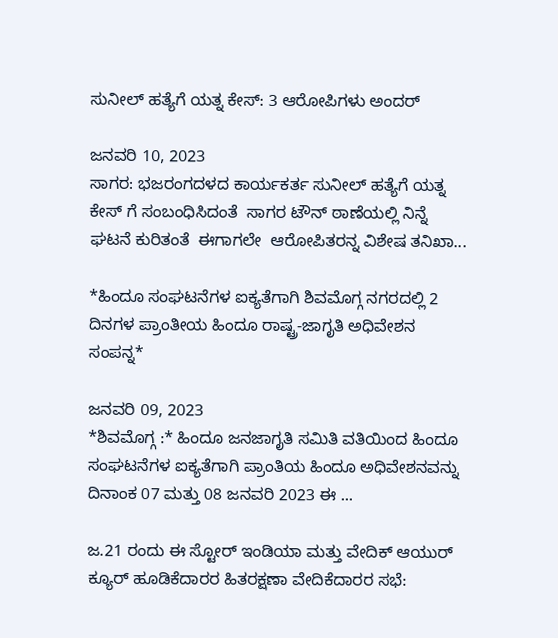ಸುನೀಲ್ ಹತ್ಯೆಗೆ ಯತ್ನ‌ ಕೇಸ್: 3 ಆರೋಪಿಗಳು ಅಂದರ್

ಜನವರಿ 10, 2023
ಸಾಗರ: ಭಜರಂಗದಳದ ಕಾರ್ಯಕರ್ತ ಸುನೀಲ್ ಹತ್ಯೆಗೆ ಯತ್ನ‌ ಕೇಸ್ ಗೆ ಸಂಬಂಧಿಸಿದಂತೆ  ಸಾಗರ ಟೌನ್ ಠಾಣೆಯಲ್ಲಿ ನಿನ್ನೆ ಘಟನೆ ಕುರಿತಂತೆ  ಈಗಾಗಲೇ  ಆರೋಪಿತರನ್ನ ವಿಶೇಷ ತನಿಖಾ...

*ಹಿಂದೂ ಸಂಘಟನೆಗಳ ಐಕ್ಯತೆಗಾಗಿ ಶಿವಮೊಗ್ಗ ನಗರದಲ್ಲಿ 2 ದಿನಗಳ ಪ್ರಾಂತೀಯ ಹಿಂದೂ ರಾಷ್ಟ್ರ-ಜಾಗೃತಿ ಅಧಿವೇಶನ ಸಂಪನ್ನ*

ಜನವರಿ 09, 2023
*ಶಿವಮೊಗ್ಗ :* ಹಿಂದೂ ಜನಜಾಗೃತಿ ಸಮಿತಿ ವತಿಯಿಂದ ಹಿಂದೂ ಸಂಘಟನೆಗಳ ಐಕ್ಯತೆಗಾಗಿ ಪ್ರಾಂತಿಯ ಹಿಂದೂ ಅಧಿವೇಶನವನ್ನು ದಿನಾಂಕ 07 ಮತ್ತು 08 ಜನವರಿ 2023 ಈ ...

ಜ.21 ರಂದು ಈ ಸ್ಟೋರ್ ಇಂಡಿಯಾ ಮತ್ತು ವೇದಿಕ್ ಆಯುರ್ ಕ್ಯೂರ್ ಹೂಡಿಕೆದಾರರ ಹಿತರಕ್ಷಣಾ ವೇದಿಕೆದಾರರ ಸಭೆ: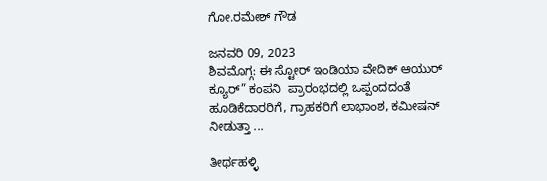ಗೋ.ರಮೇಶ್ ಗೌಡ

ಜನವರಿ 09, 2023
ಶಿವಮೊಗ್ಗ: ಈ ಸ್ಟೋರ್ ಇಂಡಿಯಾ ವೇದಿಕ್ ಆಯುರ್ ಕ್ಯೂರ್” ಕಂಪನಿ  ಪ್ರಾರಂಭದಲ್ಲಿ ಒಪ್ಪಂದದಂತೆ ಹೂಡಿಕೆದಾರರಿಗೆ, ಗ್ರಾಹಕರಿಗೆ ಲಾಭಾಂಶ, ಕಮೀಷನ್ ನೀಡುತ್ತಾ ...

ತೀರ್ಥಹಳ್ಳಿ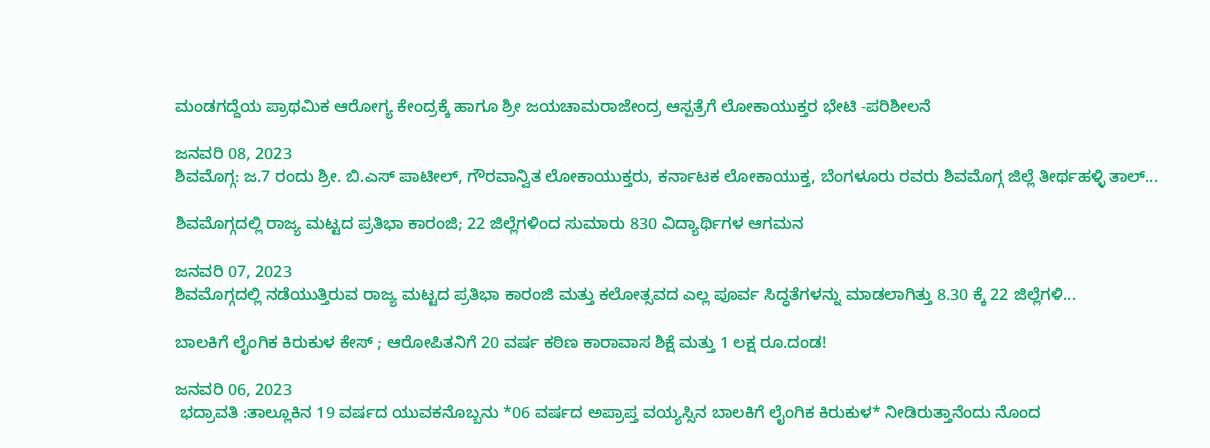ಮಂಡಗದ್ದೆಯ ಪ್ರಾಥಮಿಕ ಆರೋಗ್ಯ ಕೇಂದ್ರಕ್ಕೆ ಹಾಗೂ ಶ್ರೀ ಜಯಚಾಮರಾಜೇಂದ್ರ ಆಸ್ಪತ್ರೆಗೆ ಲೋಕಾಯುಕ್ತರ ಭೇಟಿ -ಪರಿಶೀಲನೆ

ಜನವರಿ 08, 2023
ಶಿವಮೊಗ್ಗ: ಜ.7 ರಂದು ಶ್ರೀ. ಬಿ.ಎಸ್ ಪಾಟೀಲ್, ಗೌರವಾನ್ವಿತ ಲೋಕಾಯುಕ್ತರು, ಕರ್ನಾಟಕ ಲೋಕಾಯುಕ್ತ, ಬೆಂಗಳೂರು ರವರು ಶಿವಮೊಗ್ಗ ಜಿಲ್ಲೆ ತೀರ್ಥಹಳ್ಳಿ ತಾಲ್...

ಶಿವಮೊಗ್ಗದಲ್ಲಿ ರಾಜ್ಯ ಮಟ್ಟದ ಪ್ರತಿಭಾ ಕಾರಂಜಿ; 22 ಜಿಲ್ಲೆಗಳಿಂದ ಸುಮಾರು 830 ವಿದ್ಯಾರ್ಥಿಗಳ ಆಗಮನ

ಜನವರಿ 07, 2023
ಶಿವಮೊಗ್ಗದಲ್ಲಿ ನಡೆಯುತ್ತಿರುವ ರಾಜ್ಯ ಮಟ್ಟದ ಪ್ರತಿಭಾ ಕಾರಂಜಿ ಮತ್ತು ಕಲೋತ್ಸವದ ಎಲ್ಲ ಪೂರ್ವ ಸಿದ್ಧತೆಗಳನ್ನು ಮಾಡಲಾಗಿತ್ತು 8.30 ಕ್ಕೆ 22 ಜಿಲ್ಲೆಗಳಿ...

ಬಾಲಕಿಗೆ ಲೈಂಗಿಕ ಕಿರುಕುಳ ಕೇಸ್ ; ಆರೋಪಿತನಿಗೆ 20 ವರ್ಷ ಕಠಿಣ ಕಾರಾವಾಸ ಶಿಕ್ಷೆ ಮತ್ತು 1 ಲಕ್ಷ ರೂ.ದಂಡ!

ಜನವರಿ 06, 2023
 ಭದ್ರಾವತಿ :ತಾಲ್ಲೂಕಿನ 19 ವರ್ಷದ ಯುವಕನೊಬ್ಬನು *06 ವರ್ಷದ ಅಪ್ರಾಪ್ತ ವಯ್ಯಸ್ಸಿನ ಬಾಲಕಿಗೆ ಲೈಂಗಿಕ ಕಿರುಕುಳ* ನೀಡಿರುತ್ತಾನೆಂದು ನೊಂದ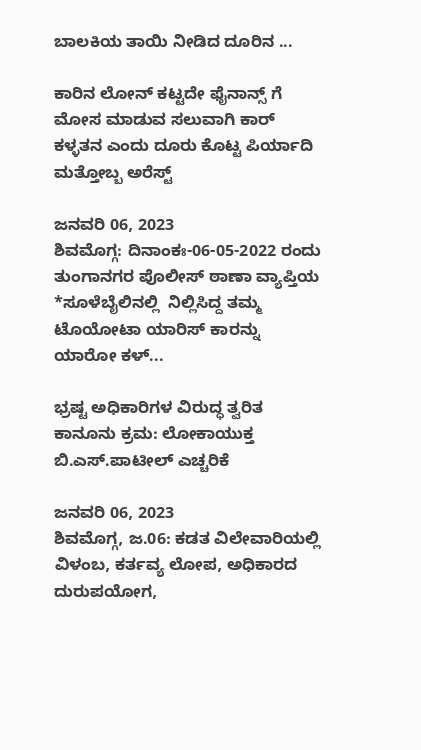ಬಾಲಕಿಯ ತಾಯಿ ನೀಡಿದ ದೂರಿನ ...

ಕಾರಿನ ಲೋನ್ ಕಟ್ಟದೇ ಫೈನಾನ್ಸ್ ಗೆ ಮೋಸ ಮಾಡುವ ಸಲುವಾಗಿ ಕಾರ್ ಕಳ್ಳತನ ಎಂದು ದೂರು ಕೊಟ್ಟ ಪಿರ್ಯಾದಿ ಮತ್ತೋಬ್ಬ ಅರೆಸ್ಟ್

ಜನವರಿ 06, 2023
ಶಿವಮೊಗ್ಗ: ದಿನಾಂಕಃ-06-05-2022 ರಂದು ತುಂಗಾನಗರ ಪೊಲೀಸ್ ಠಾಣಾ ವ್ಯಾಪ್ತಿಯ *ಸೂಳೆಬೈಲಿನಲ್ಲಿ  ನಿಲ್ಲಿಸಿದ್ದ ತಮ್ಮ ಟೊಯೋಟಾ ಯಾರಿಸ್ ಕಾರನ್ನು ಯಾರೋ ಕಳ್...

ಭ್ರಷ್ಟ ಅಧಿಕಾರಿಗಳ ವಿರುದ್ಧ ತ್ವರಿತ ಕಾನೂನು ಕ್ರಮ: ಲೋಕಾಯುಕ್ತ ಬಿ.ಎಸ್.ಪಾಟೀಲ್ ಎಚ್ಚರಿಕೆ

ಜನವರಿ 06, 2023
ಶಿವಮೊಗ್ಗ, ಜ.06: ಕಡತ ವಿಲೇವಾರಿಯಲ್ಲಿ ವಿಳಂಬ, ಕರ್ತವ್ಯ ಲೋಪ, ಅಧಿಕಾರದ ದುರುಪಯೋಗ,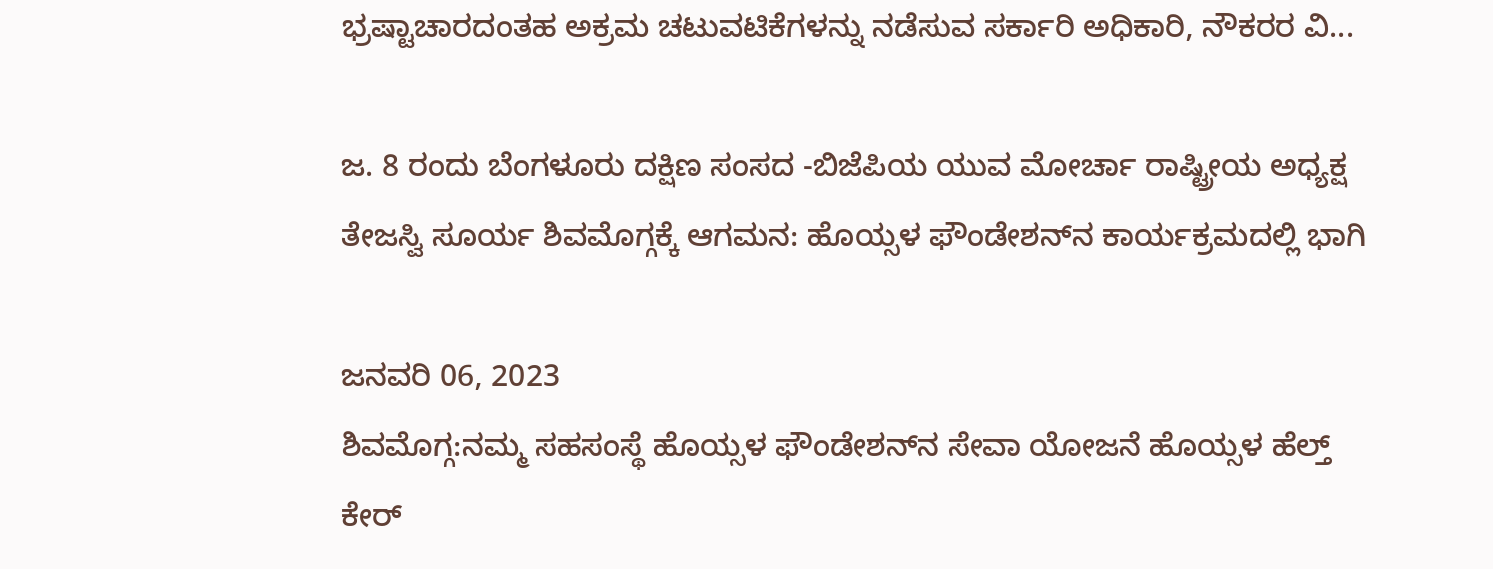ಭ್ರಷ್ಟಾಚಾರದಂತಹ ಅಕ್ರಮ ಚಟುವಟಿಕೆಗಳನ್ನು ನಡೆಸುವ ಸರ್ಕಾರಿ ಅಧಿಕಾರಿ, ನೌಕರರ ವಿ...

ಜ. 8 ರಂದು ಬೆಂಗಳೂರು ದಕ್ಷಿಣ ಸಂಸದ -ಬಿಜೆಪಿಯ ಯುವ ಮೋರ್ಚಾ ರಾಷ್ಟ್ರೀಯ ಅಧ್ಯಕ್ಷ ತೇಜಸ್ವಿ ಸೂರ್ಯ ಶಿವಮೊಗ್ಗಕ್ಕೆ ಆಗಮನ: ಹೊಯ್ಸಳ ಫೌಂಡೇಶನ್‌ನ ಕಾರ್ಯಕ್ರಮದಲ್ಲಿ ಭಾಗಿ

ಜನವರಿ 06, 2023
ಶಿವಮೊಗ್ಗ:ನಮ್ಮ ಸಹಸಂಸ್ಥೆ ಹೊಯ್ಸಳ ಫೌಂಡೇಶನ್‌ನ ಸೇವಾ ಯೋಜನೆ ಹೊಯ್ಸಳ ಹೆಲ್ತ್ ಕೇರ್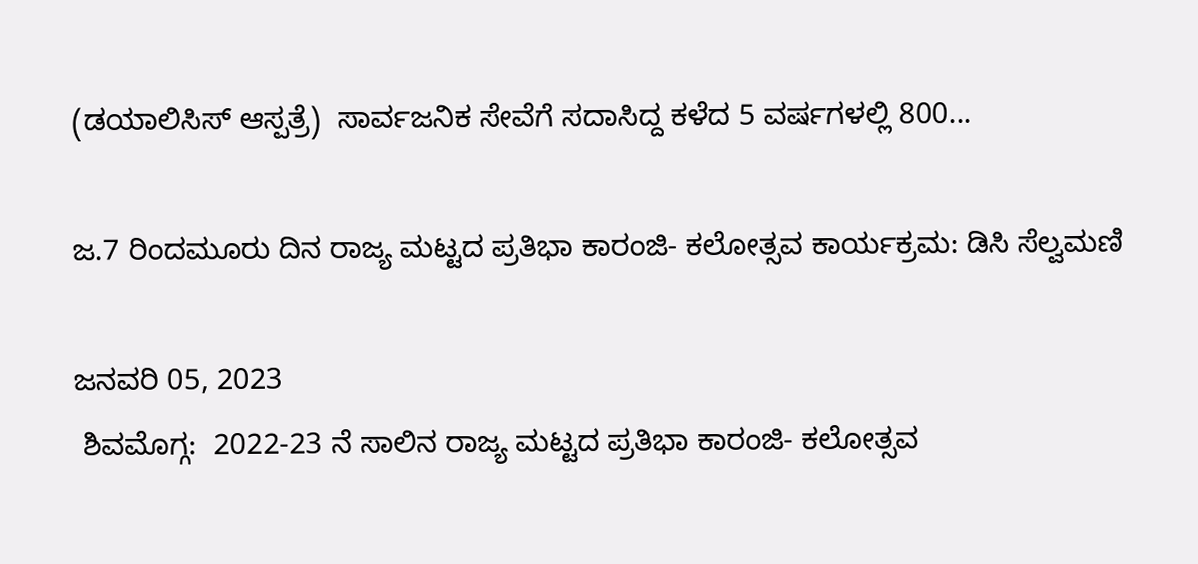(ಡಯಾಲಿಸಿಸ್ ಆಸ್ಪತ್ರೆ)  ಸಾರ್ವಜನಿಕ ಸೇವೆಗೆ ಸದಾಸಿದ್ದ ಕಳೆದ 5 ವರ್ಷಗಳಲ್ಲಿ 800...

ಜ.7 ರಿಂದಮೂರು ದಿನ ರಾಜ್ಯ ಮಟ್ಟದ ಪ್ರತಿಭಾ ಕಾರಂಜಿ- ಕಲೋತ್ಸವ ಕಾರ್ಯಕ್ರಮ: ಡಿಸಿ ಸೆಲ್ವಮಣಿ

ಜನವರಿ 05, 2023
 ಶಿವಮೊಗ್ಗ:  2022-23 ನೆ ಸಾಲಿನ ರಾಜ್ಯ ಮಟ್ಟದ ಪ್ರತಿಭಾ ಕಾರಂಜಿ- ಕಲೋತ್ಸವ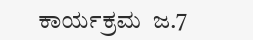ಕಾರ್ಯಕ್ರಮ  ಜ.7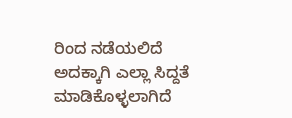ರಿಂದ ನಡೆಯಲಿದೆ ಅದಕ್ಕಾಗಿ ಎಲ್ಲಾ ಸಿದ್ದತೆ ಮಾಡಿಕೊಳ್ಳಲಾಗಿದೆ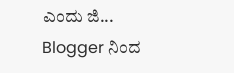ಎಂದು ಜಿ...
Blogger ನಿಂದ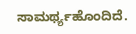ಸಾಮರ್ಥ್ಯಹೊಂದಿದೆ.